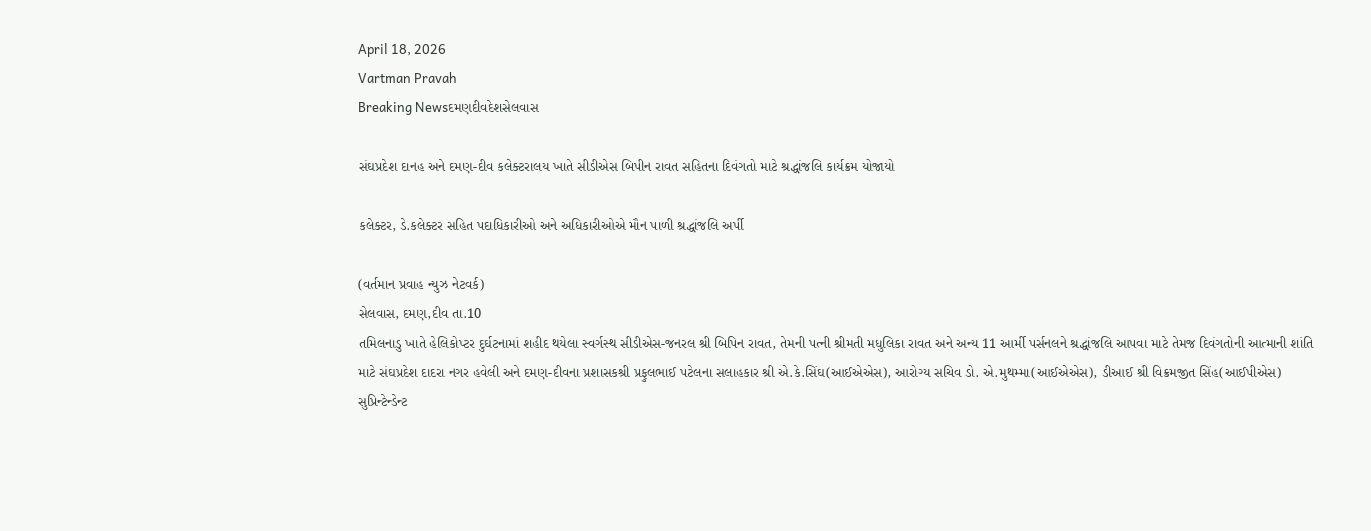April 18, 2026
Vartman Pravah
Breaking Newsદમણદીવદેશસેલવાસ

સંઘપ્રદેશ દાનહ અને દમણ-દીવ કલેક્‍ટરાલય ખાતે સીડીએસ બિપીન રાવત સહિતના દિવંગતો માટે શ્રદ્ધાંજલિ કાર્યક્રમ યોજાયો

કલેક્‍ટર, ડે.કલેક્‍ટર સહિત પદાધિકારીઓ અને અધિકારીઓએ મૌન પાળી શ્રદ્ધાંજલિ અર્પી

(વર્તમાન પ્રવાહ ન્‍યુઝ નેટવર્ક)
સેલવાસ, દમણ,દીવ તા.10
તમિલનાડુ ખાતે હેલિકોપ્‍ટર દુર્ઘટનામાં શહીદ થયેલા સ્‍વર્ગસ્‍થ સીડીએસ-જનરલ શ્રી બિપિન રાવત, તેમની પત્‍ની શ્રીમતી મધુલિકા રાવત અને અન્‍ય 11 આર્મી પર્સનલને શ્રદ્ધાંજલિ આપવા માટે તેમજ દિવંગતોની આત્‍માની શાંતિ માટે સંઘપ્રદેશ દાદરા નગર હવેલી અને દમણ-દીવના પ્રશાસકશ્રી પ્રફુલભાઈ પટેલના સલાહકાર શ્રી એ.કે.સિંઘ(આઈએએસ), આરોગ્‍ય સચિવ ડો. એ.મુથમ્‍મા(આઈએએસ), ડીઆઈ શ્રી વિક્રમજીત સિંહ(આઈપીએસ) સુપ્રિન્‍ટેન્‍ડેન્‍ટ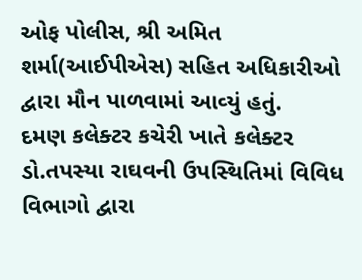ઓફ પોલીસ, શ્રી અમિત શર્મા(આઈપીએસ) સહિત અધિકારીઓ દ્વારા મૌન પાળવામાં આવ્‍યું હતું.
દમણ કલેક્‍ટર કચેરી ખાતે કલેક્‍ટર ડો.તપસ્‍યા રાઘવની ઉપસ્‍થિતિમાં વિવિધ વિભાગો દ્વારા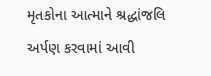મૃતકોના આત્‍માને શ્રદ્ધાંજલિ અર્પણ કરવામાં આવી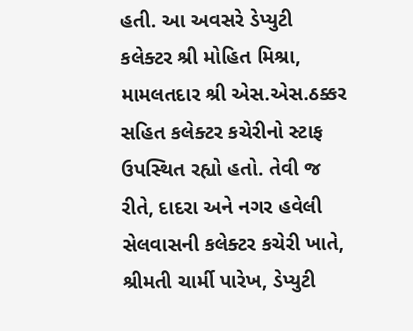હતી. આ અવસરે ડેપ્‍યુટી કલેક્‍ટર શ્રી મોહિત મિશ્રા, મામલતદાર શ્રી એસ.એસ.ઠક્કર સહિત કલેક્‍ટર કચેરીનો સ્‍ટાફ ઉપસ્‍થિત રહ્યો હતો. તેવી જ રીતે, દાદરા અને નગર હવેલી સેલવાસની કલેક્‍ટર કચેરી ખાતે, શ્રીમતી ચાર્મી પારેખ, ડેપ્‍યુટી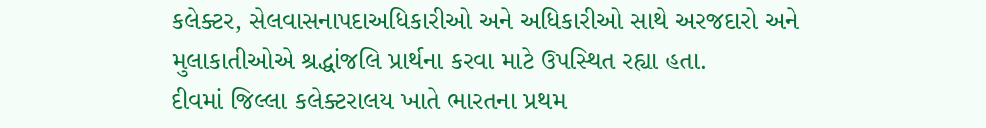કલેક્‍ટર, સેલવાસનાપદાઅધિકારીઓ અને અધિકારીઓ સાથે અરજદારો અને મુલાકાતીઓએ શ્રદ્ધાંજલિ પ્રાર્થના કરવા માટે ઉપસ્‍થિત રહ્યા હતા.
દીવમાં જિલ્લા કલેક્‍ટરાલય ખાતે ભારતના પ્રથમ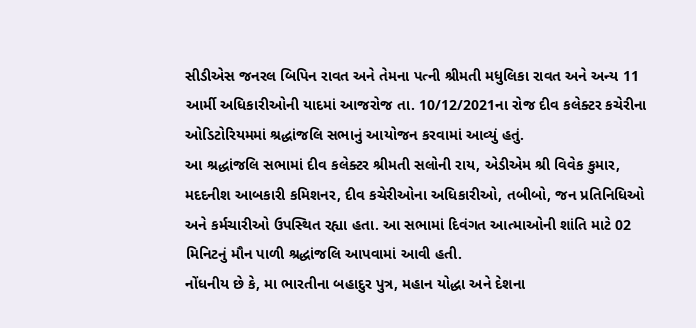સીડીએસ જનરલ બિપિન રાવત અને તેમના પત્‍ની શ્રીમતી મધુલિકા રાવત અને અન્‍ય 11 આર્મી અધિકારીઓની યાદમાં આજરોજ તા. 10/12/2021ના રોજ દીવ કલેક્‍ટર કચેરીના ઓડિટોરિયમમાં શ્રદ્ધાંજલિ સભાનું આયોજન કરવામાં આવ્‍યું હતું.
આ શ્રદ્ધાંજલિ સભામાં દીવ કલેક્‍ટર શ્રીમતી સલોની રાય, એડીએમ શ્રી વિવેક કુમાર, મદદનીશ આબકારી કમિશનર, દીવ કચેરીઓના અધિકારીઓ, તબીબો, જન પ્રતિનિધિઓ અને કર્મચારીઓ ઉપસ્‍થિત રહ્યા હતા. આ સભામાં દિવંગત આત્‍માઓની શાંતિ માટે 02 મિનિટનું મૌન પાળી શ્રદ્ધાંજલિ આપવામાં આવી હતી.
નોંધનીય છે કે, મા ભારતીના બહાદુર પુત્ર, મહાન યોદ્ધા અને દેશના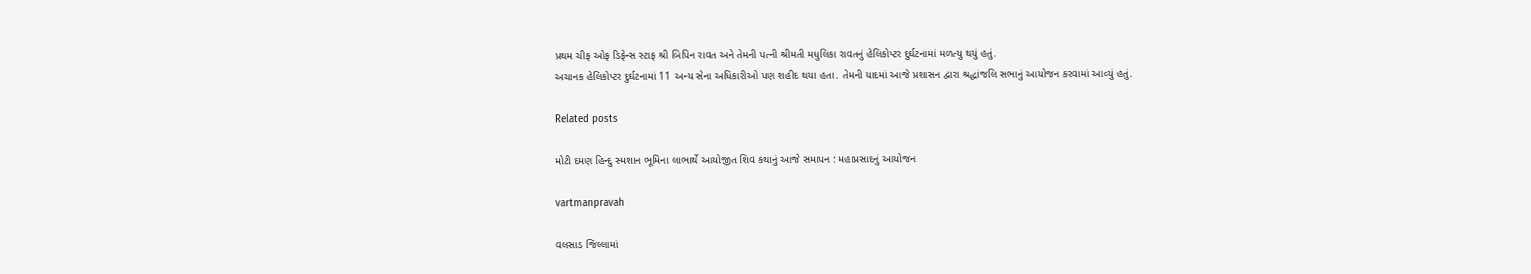પ્રથમ ચીફ ઓફ ડિફેન્‍સ સ્‍ટાફ શ્રી બિપિન રાવત અને તેમની પત્‍ની શ્રીમતી મધુલિકા રાવતનું હેલિકોપ્‍ટર દુર્ઘટનામાં મળત્‍યુ થયું હતું.
અચાનક હેલિકોપ્‍ટર દુર્ઘટનામાં 11 અન્‍ય સેના અધિકારીઓ પણ શહીદ થયા હતા. તેમની યાદમાં આજે પ્રશાસન દ્વારા શ્રદ્ધાંજલિ સભાનું આયોજન કરવામાં આવ્‍યું હતું.

Related posts

મોટી દમણ હિન્‍દુ સ્‍મશાન ભૂમિના લાભાર્થે આયોજીત શિવ કથાનું આજે સમાપન : મહાપ્રસાદનું આયોજન

vartmanpravah

વલસાડ જિલ્લામાં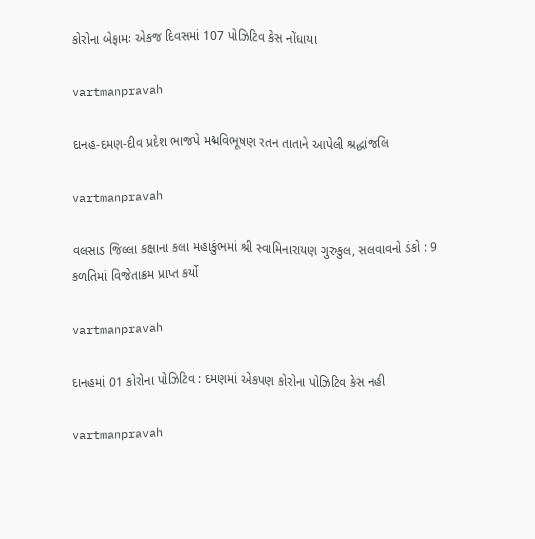કોરોના બેફામઃ એકજ દિવસમાં 107 પોઝિટિવ કેસ નોંધાયા

vartmanpravah

દાનહ-દમણ-દીવ પ્રદેશ ભાજપે મદ્મવિભૂષણ રતન તાતાને આપેલી શ્રદ્ધાંજલિ

vartmanpravah

વલસાડ જિલ્લા કક્ષાના કલા મહાકુંભમાં શ્રી સ્‍વામિનારાયણ ગુરુકુલ, સલવાવનો ડંકો : 9 કળતિમાં વિજેતાક્રમ પ્રાપ્ત કર્યો

vartmanpravah

દાનહમાં 01 કોરોના પોઝિટિવ : દમણમાં એકપણ કોરોના પોઝિટિવ કેસ નહી

vartmanpravah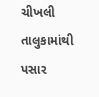ચીખલી તાલુકામાંથી પસાર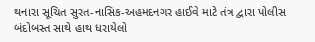થનારા સૂચિત સુરત-નાસિક-અહમદનગર હાઈવે માટે તંત્ર દ્વારા પોલીસ બંદોબસ્‍ત સાથે હાથ ધરાયેલો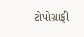ટોપોગ્રાફી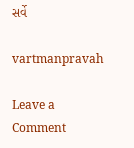સર્વે

vartmanpravah

Leave a Comment